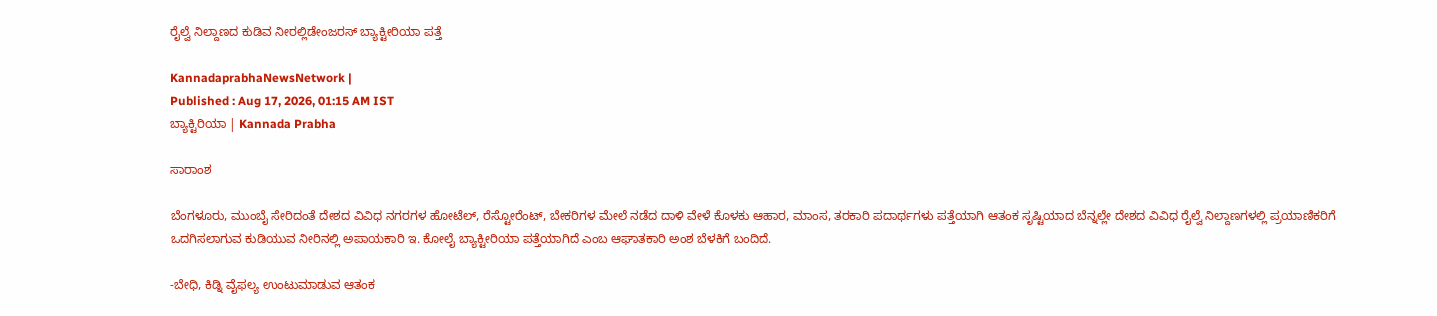ರೈಲ್ವೆ ನಿಲ್ದಾಣದ ಕುಡಿವ ನೀರಲ್ಲಿಡೇಂಜರಸ್‌ ಬ್ಯಾಕ್ಟೀರಿಯಾ ಪತ್ತೆ

KannadaprabhaNewsNetwork |
Published : Aug 17, 2026, 01:15 AM IST
ಬ್ಯಾಕ್ಟಿರಿಯಾ | Kannada Prabha

ಸಾರಾಂಶ

ಬೆಂಗಳೂರು, ಮುಂಬೈ ಸೇರಿದಂತೆ ದೇಶದ ವಿವಿಧ ನಗರಗಳ ಹೋಟೆಲ್‌, ರೆಸ್ಟೋರೆಂಟ್‌, ಬೇಕರಿಗಳ ಮೇಲೆ ನಡೆದ ದಾಳಿ ವೇಳೆ ಕೊಳಕು ಆಹಾರ, ಮಾಂಸ, ತರಕಾರಿ ಪದಾರ್ಥಗಳು ಪತ್ತೆಯಾಗಿ ಆತಂಕ ಸೃಷ್ಟಿಯಾದ ಬೆನ್ನಲ್ಲೇ ದೇಶದ ವಿವಿಧ ರೈಲ್ವೆ ನಿಲ್ದಾಣಗಳಲ್ಲಿ ಪ್ರಯಾಣಿಕರಿಗೆ ಒದಗಿಸಲಾಗುವ ಕುಡಿಯುವ ನೀರಿನಲ್ಲಿ ಅಪಾಯಕಾರಿ ಇ. ಕೋಲೈ ಬ್ಯಾಕ್ಟೀರಿಯಾ ಪತ್ತೆಯಾಗಿದೆ ಎಂಬ ಆಘಾತಕಾರಿ ಅಂಶ ಬೆಳಕಿಗೆ ಬಂದಿದೆ.

-ಬೇಧಿ, ಕಿಡ್ನಿ ವೈಫಲ್ಯ ಉಂಟುಮಾಡುವ ಆತಂಕ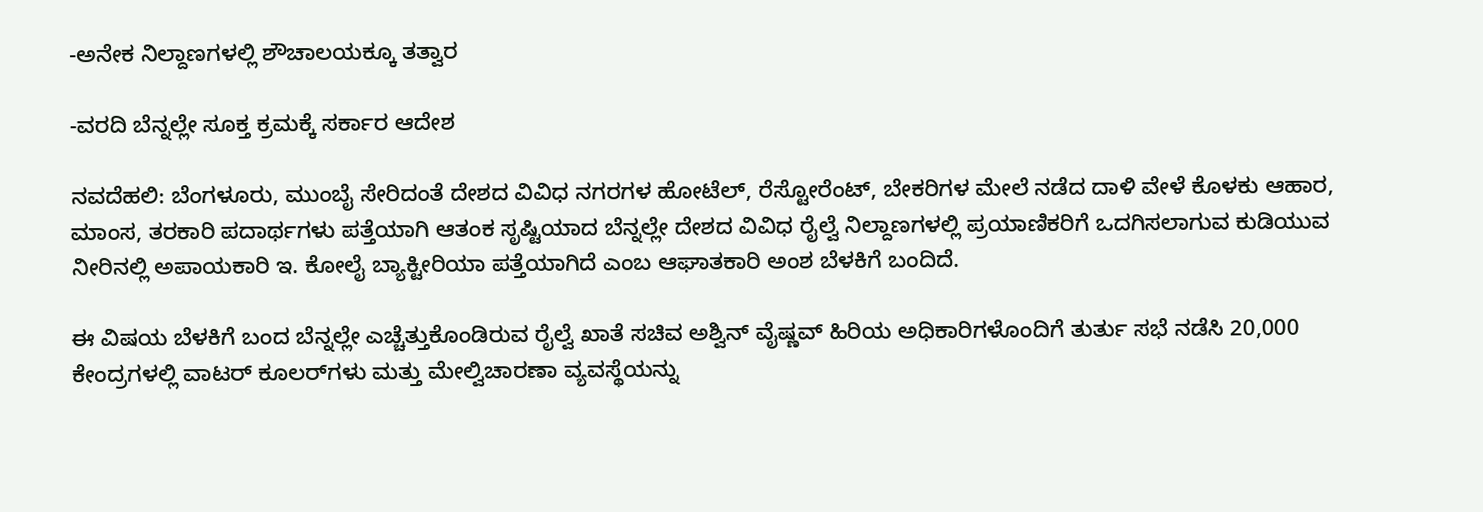-ಅನೇಕ ನಿಲ್ದಾಣಗಳಲ್ಲಿ ಶೌಚಾಲಯಕ್ಕೂ ತತ್ವಾರ

-ವರದಿ ಬೆನ್ನಲ್ಲೇ ಸೂಕ್ತ ಕ್ರಮಕ್ಕೆ ಸರ್ಕಾರ ಆದೇಶ

ನವದೆಹಲಿ: ಬೆಂಗಳೂರು, ಮುಂಬೈ ಸೇರಿದಂತೆ ದೇಶದ ವಿವಿಧ ನಗರಗಳ ಹೋಟೆಲ್‌, ರೆಸ್ಟೋರೆಂಟ್‌, ಬೇಕರಿಗಳ ಮೇಲೆ ನಡೆದ ದಾಳಿ ವೇಳೆ ಕೊಳಕು ಆಹಾರ, ಮಾಂಸ, ತರಕಾರಿ ಪದಾರ್ಥಗಳು ಪತ್ತೆಯಾಗಿ ಆತಂಕ ಸೃಷ್ಟಿಯಾದ ಬೆನ್ನಲ್ಲೇ ದೇಶದ ವಿವಿಧ ರೈಲ್ವೆ ನಿಲ್ದಾಣಗಳಲ್ಲಿ ಪ್ರಯಾಣಿಕರಿಗೆ ಒದಗಿಸಲಾಗುವ ಕುಡಿಯುವ ನೀರಿನಲ್ಲಿ ಅಪಾಯಕಾರಿ ಇ. ಕೋಲೈ ಬ್ಯಾಕ್ಟೀರಿಯಾ ಪತ್ತೆಯಾಗಿದೆ ಎಂಬ ಆಘಾತಕಾರಿ ಅಂಶ ಬೆಳಕಿಗೆ ಬಂದಿದೆ.

ಈ ವಿಷಯ ಬೆಳಕಿಗೆ ಬಂದ ಬೆನ್ನಲ್ಲೇ ಎಚ್ಚೆತ್ತುಕೊಂಡಿರುವ ರೈಲ್ವೆ ಖಾತೆ ಸಚಿವ ಅಶ್ವಿನ್‌ ವೈಷ್ಣವ್‌ ಹಿರಿಯ ಅಧಿಕಾರಿಗಳೊಂದಿಗೆ ತುರ್ತು ಸಭೆ ನಡೆಸಿ 20,000 ಕೇಂದ್ರಗಳಲ್ಲಿ ವಾಟರ್ ಕೂಲರ್‌ಗಳು ಮತ್ತು ಮೇಲ್ವಿಚಾರಣಾ ವ್ಯವಸ್ಥೆಯನ್ನು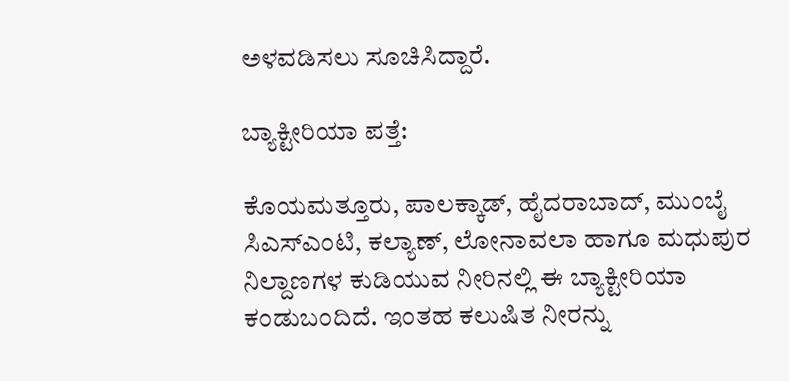ಅಳವಡಿಸಲು ಸೂಚಿಸಿದ್ದಾರೆ.

ಬ್ಯಾಕ್ಟೀರಿಯಾ ಪತ್ತೆ:

ಕೊಯಮತ್ತೂರು, ಪಾಲಕ್ಕಾಡ್, ಹೈದರಾಬಾದ್, ಮುಂಬೈ ಸಿಎಸ್‌ಎಂಟಿ, ಕಲ್ಯಾಣ್, ಲೋನಾವಲಾ ಹಾಗೂ ಮಧುಪುರ ನಿಲ್ದಾಣಗಳ ಕುಡಿಯುವ ನೀರಿನಲ್ಲಿ ಈ ಬ್ಯಾಕ್ಟೀರಿಯಾ ಕಂಡುಬಂದಿದೆ. ಇಂತಹ ಕಲುಷಿತ ನೀರನ್ನು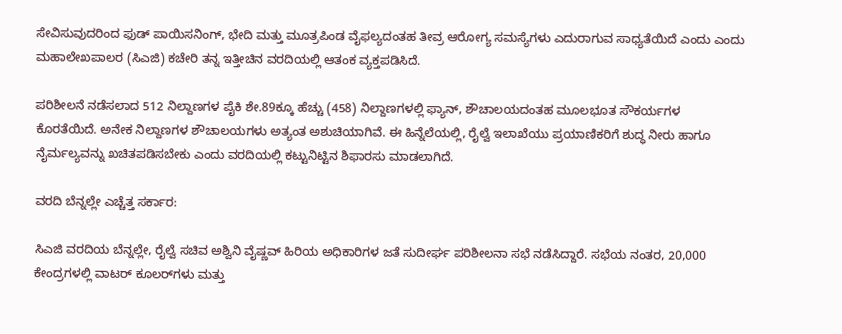ಸೇವಿಸುವುದರಿಂದ ಫುಡ್ ಪಾಯಿಸನಿಂಗ್, ಭೇದಿ ಮತ್ತು ಮೂತ್ರಪಿಂಡ ವೈಫಲ್ಯದಂತಹ ತೀವ್ರ ಆರೋಗ್ಯ ಸಮಸ್ಯೆಗಳು ಎದುರಾಗುವ ಸಾಧ್ಯತೆಯಿದೆ ಎಂದು ಎಂದು ಮಹಾಲೇಖಪಾಲರ (ಸಿಎಜಿ) ಕಚೇರಿ ತನ್ನ ಇತ್ತೀಚಿನ ವರದಿಯಲ್ಲಿ ಆತಂಕ ವ್ಯಕ್ತಪಡಿಸಿದೆ.

ಪರಿಶೀಲನೆ ನಡೆಸಲಾದ 512 ನಿಲ್ದಾಣಗಳ ಪೈಕಿ ಶೇ.89ಕ್ಕೂ ಹೆಚ್ಚು (458) ನಿಲ್ದಾಣಗಳಲ್ಲಿ ಫ್ಯಾನ್‌, ಶೌಚಾಲಯದಂತಹ ಮೂಲಭೂತ ಸೌಕರ್ಯಗಳ ಕೊರತೆಯಿದೆ. ಅನೇಕ ನಿಲ್ದಾಣಗಳ ಶೌಚಾಲಯಗಳು ಅತ್ಯಂತ ಅಶುಚಿಯಾಗಿವೆ. ಈ ಹಿನ್ನೆಲೆಯಲ್ಲಿ, ರೈಲ್ವೆ ಇಲಾಖೆಯು ಪ್ರಯಾಣಿಕರಿಗೆ ಶುದ್ಧ ನೀರು ಹಾಗೂ ನೈರ್ಮಲ್ಯವನ್ನು ಖಚಿತಪಡಿಸಬೇಕು ಎಂದು ವರದಿಯಲ್ಲಿ ಕಟ್ಟುನಿಟ್ಟಿನ ಶಿಫಾರಸು ಮಾಡಲಾಗಿದೆ.

ವರದಿ ಬೆನ್ನಲ್ಲೇ ಎಚ್ಚೆತ್ತ ಸರ್ಕಾರ:

ಸಿಎಜಿ ವರದಿಯ ಬೆನ್ನಲ್ಲೇ, ರೈಲ್ವೆ ಸಚಿವ ಅಶ್ವಿನಿ ವೈಷ್ಣವ್ ಹಿರಿಯ ಅಧಿಕಾರಿಗಳ ಜತೆ ಸುದೀರ್ಘ ಪರಿಶೀಲನಾ ಸಭೆ ನಡೆಸಿದ್ದಾರೆ. ಸಭೆಯ ನಂತರ, 20,000 ಕೇಂದ್ರಗಳಲ್ಲಿ ವಾಟರ್ ಕೂಲರ್‌ಗಳು ಮತ್ತು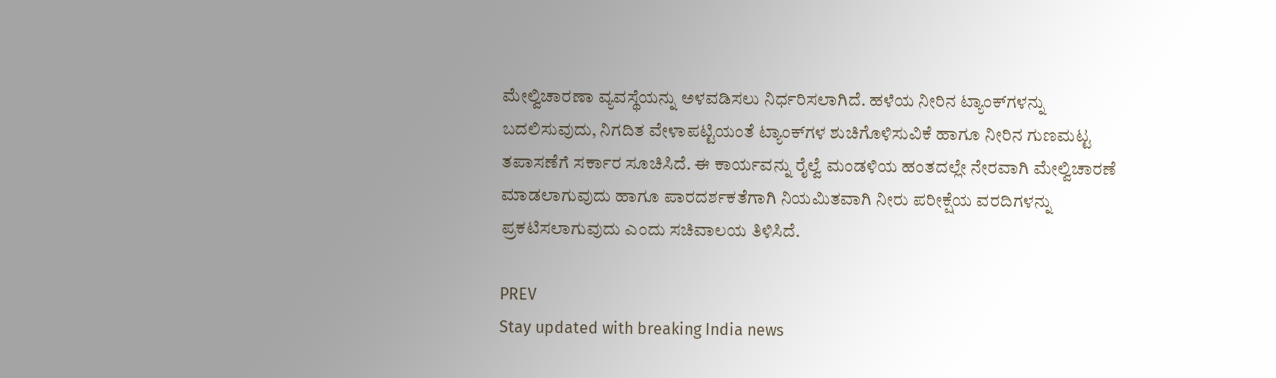ಮೇಲ್ವಿಚಾರಣಾ ವ್ಯವಸ್ಥೆಯನ್ನು ಅಳವಡಿಸಲು ನಿರ್ಧರಿಸಲಾಗಿದೆ. ಹಳೆಯ ನೀರಿನ ಟ್ಯಾಂಕ್‌ಗಳನ್ನು ಬದಲಿಸುವುದು, ನಿಗದಿತ ವೇಳಾಪಟ್ಟಿಯಂತೆ ಟ್ಯಾಂಕ್‌ಗಳ ಶುಚಿಗೊಳಿಸುವಿಕೆ ಹಾಗೂ ನೀರಿನ ಗುಣಮಟ್ಟ ತಪಾಸಣೆಗೆ ಸರ್ಕಾರ ಸೂಚಿಸಿದೆ. ಈ ಕಾರ್ಯವನ್ನು ರೈಲ್ವೆ ಮಂಡಳಿಯ ಹಂತದಲ್ಲೇ ನೇರವಾಗಿ ಮೇಲ್ವಿಚಾರಣೆ ಮಾಡಲಾಗುವುದು ಹಾಗೂ ಪಾರದರ್ಶಕತೆಗಾಗಿ ನಿಯಮಿತವಾಗಿ ನೀರು ಪರೀಕ್ಷೆಯ ವರದಿಗಳನ್ನು ಪ್ರಕಟಿಸಲಾಗುವುದು ಎಂದು ಸಚಿವಾಲಯ ತಿಳಿಸಿದೆ.

PREV
Stay updated with breaking India news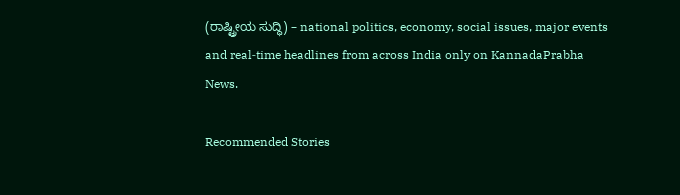(ರಾಷ್ಟ್ರೀಯ ಸುದ್ಧಿ) – national politics, economy, social issues, major events and real‑time headlines from across India only on KannadaPrabha News.

Recommended Stories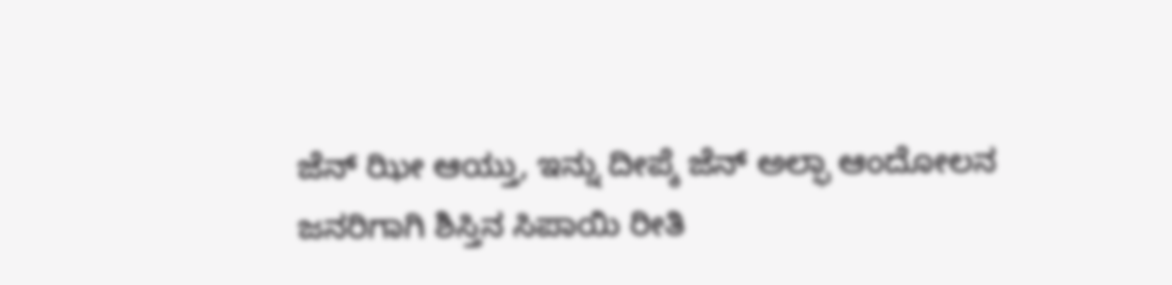ಜೆನ್‌ ಝೀ ಆಯ್ತು, ಇನ್ನು ದೀಪ್ಕೆ ಜೆನ್‌ ಅಲ್ಫಾ ಆಂದೋಲನ
ಜನರಿಗಾಗಿ ಶಿಸ್ತಿನ ಸಿಪಾಯಿ ರೀತಿ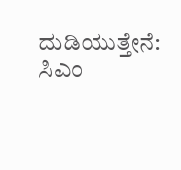ದುಡಿಯುತ್ತೇನೆ: ಸಿಎಂ